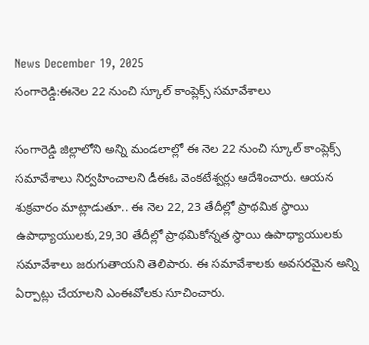News December 19, 2025
సంగారెడ్డి:ఈనెల 22 నుంచి స్కూల్ కాంప్లెక్స్ సమావేశాలు

సంగారెడ్డి జిల్లాలోని అన్ని మండలాల్లో ఈ నెల 22 నుంచి స్కూల్ కాంప్లెక్స్ సమావేశాలు నిర్వహించాలని డీఈఓ వెంకటేశ్వర్లు ఆదేశించారు. ఆయన శుక్రవారం మాట్లాడుతూ.. ఈ నెల 22, 23 తేదీల్లో ప్రాథమిక స్థాయి ఉపాధ్యాయులకు,29,30 తేదీల్లో ప్రాథమికోన్నత స్థాయి ఉపాధ్యాయులకు సమావేశాలు జరుగుతాయని తెలిపారు. ఈ సమావేశాలకు అవసరమైన అన్ని ఏర్పాట్లు చేయాలని ఎంఈవోలకు సూచించారు.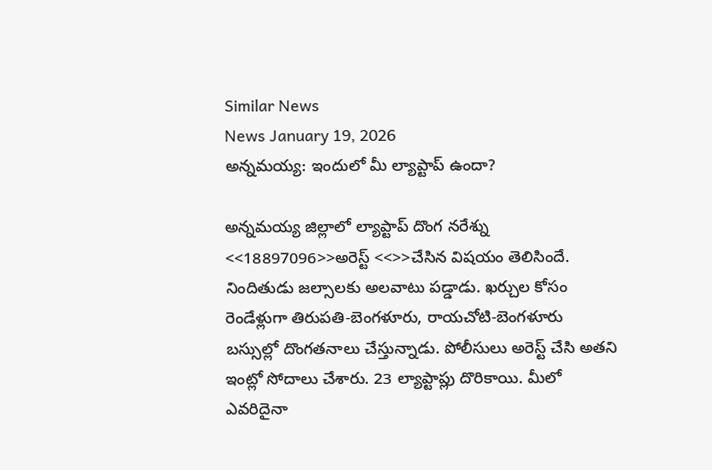Similar News
News January 19, 2026
అన్నమయ్య: ఇందులో మీ ల్యాప్టాప్ ఉందా?

అన్నమయ్య జిల్లాలో ల్యాప్టాప్ దొంగ నరేశ్ను <<18897096>>అరెస్ట్ <<>>చేసిన విషయం తెలిసిందే. నిందితుడు జల్సాలకు అలవాటు పడ్డాడు. ఖర్చుల కోసం రెండేళ్లుగా తిరుపతి-బెంగళూరు, రాయచోటి-బెంగళూరు బస్సుల్లో దొంగతనాలు చేస్తున్నాడు. పోలీసులు అరెస్ట్ చేసి అతని ఇంట్లో సోదాలు చేశారు. 23 ల్యాప్టాప్లు దొరికాయి. మీలో ఎవరిదైనా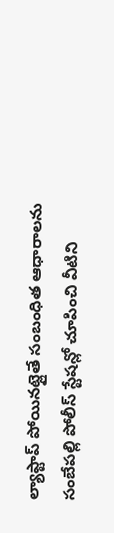ల్యాప్టాప్ పోయినట్లైతే సంబంధిత ఆధారాలను సంబేపల్లి పోలీస్ స్టేషన్లో చూపించి వీటిని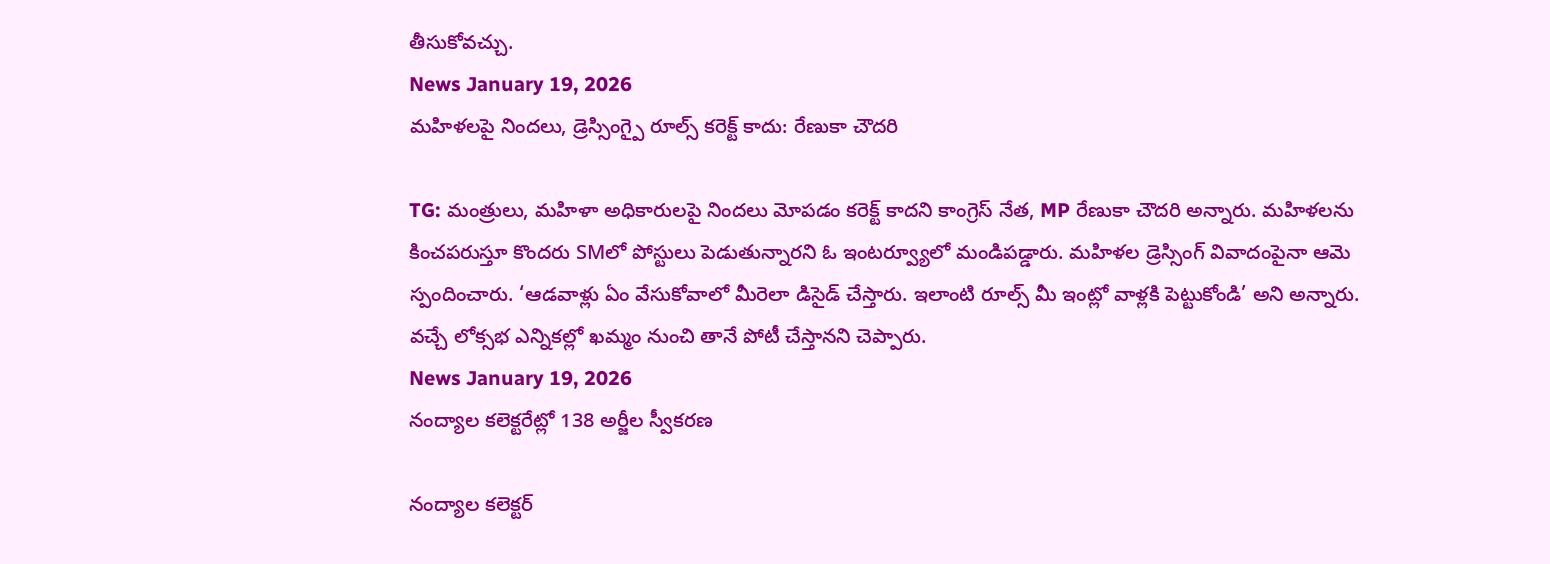తీసుకోవచ్చు.
News January 19, 2026
మహిళలపై నిందలు, డ్రెస్సింగ్పై రూల్స్ కరెక్ట్ కాదు: రేణుకా చౌదరి

TG: మంత్రులు, మహిళా అధికారులపై నిందలు మోపడం కరెక్ట్ కాదని కాంగ్రెస్ నేత, MP రేణుకా చౌదరి అన్నారు. మహిళలను కించపరుస్తూ కొందరు SMలో పోస్టులు పెడుతున్నారని ఓ ఇంటర్వ్యూలో మండిపడ్డారు. మహిళల డ్రెస్సింగ్ వివాదంపైనా ఆమె స్పందించారు. ‘ఆడవాళ్లు ఏం వేసుకోవాలో మీరెలా డిసైడ్ చేస్తారు. ఇలాంటి రూల్స్ మీ ఇంట్లో వాళ్లకి పెట్టుకోండి’ అని అన్నారు. వచ్చే లోక్సభ ఎన్నికల్లో ఖమ్మం నుంచి తానే పోటీ చేస్తానని చెప్పారు.
News January 19, 2026
నంద్యాల కలెక్టరేట్లో 138 అర్జీల స్వీకరణ

నంద్యాల కలెక్టర్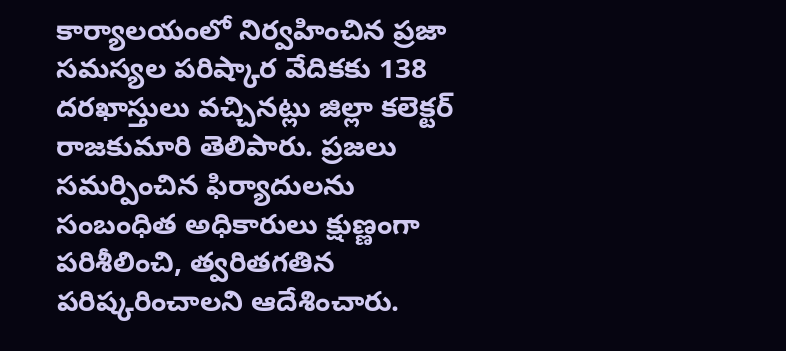కార్యాలయంలో నిర్వహించిన ప్రజా సమస్యల పరిష్కార వేదికకు 138 దరఖాస్తులు వచ్చినట్లు జిల్లా కలెక్టర్ రాజకుమారి తెలిపారు. ప్రజలు సమర్పించిన ఫిర్యాదులను సంబంధిత అధికారులు క్షుణ్ణంగా పరిశీలించి, త్వరితగతిన పరిష్కరించాలని ఆదేశించారు.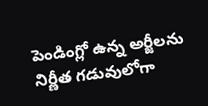పెండింగ్లో ఉన్న అర్జీలను నిర్ణీత గడువులోగా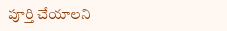పూర్తి చేయాలని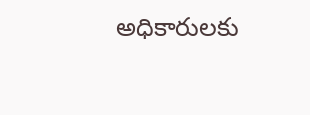అధికారులకు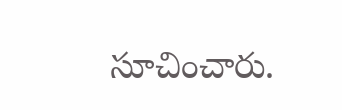సూచించారు.